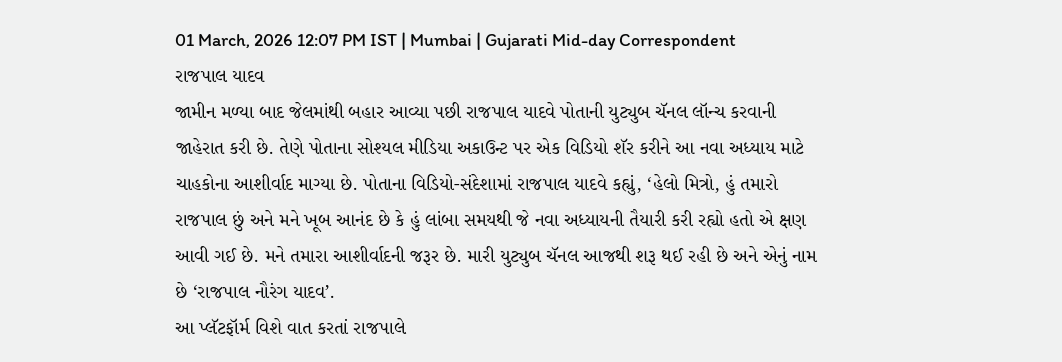01 March, 2026 12:07 PM IST | Mumbai | Gujarati Mid-day Correspondent
રાજપાલ યાદવ
જામીન મળ્યા બાદ જેલમાંથી બહાર આવ્યા પછી રાજપાલ યાદવે પોતાની યુટ્યુબ ચૅનલ લૉન્ચ કરવાની જાહેરાત કરી છે. તેણે પોતાના સોશ્યલ મીડિયા અકાઉન્ટ પર એક વિડિયો શૅર કરીને આ નવા અધ્યાય માટે ચાહકોના આશીર્વાદ માગ્યા છે. પોતાના વિડિયો-સંદેશામાં રાજપાલ યાદવે કહ્યું, ‘હેલો મિત્રો, હું તમારો રાજપાલ છું અને મને ખૂબ આનંદ છે કે હું લાંબા સમયથી જે નવા અધ્યાયની તૈયારી કરી રહ્યો હતો એ ક્ષણ આવી ગઈ છે. મને તમારા આશીર્વાદની જરૂર છે. મારી યુટ્યુબ ચૅનલ આજથી શરૂ થઈ રહી છે અને એનું નામ છે ‘રાજપાલ નૌરંગ યાદવ’.
આ પ્લૅટફૉર્મ વિશે વાત કરતાં રાજપાલે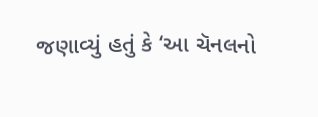જણાવ્યું હતું કે ‘આ ચૅનલનો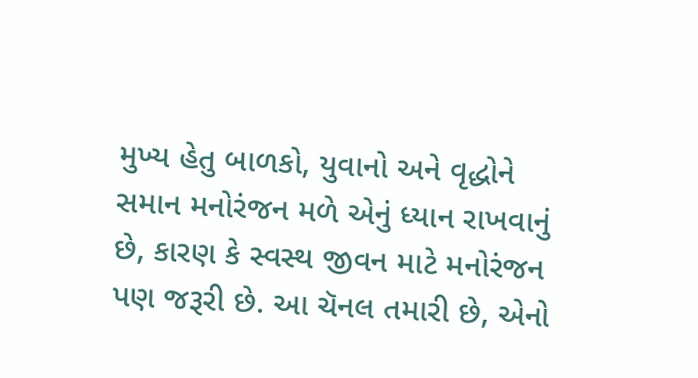મુખ્ય હેતુ બાળકો, યુવાનો અને વૃદ્ધોને સમાન મનોરંજન મળે એનું ધ્યાન રાખવાનું છે, કારણ કે સ્વસ્થ જીવન માટે મનોરંજન પણ જરૂરી છે. આ ચૅનલ તમારી છે, એનો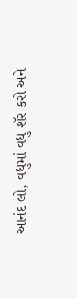આનંદ લો, વધુમાં વધુ શૅર કરો અને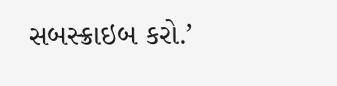સબસ્ક્રાઇબ કરો.’